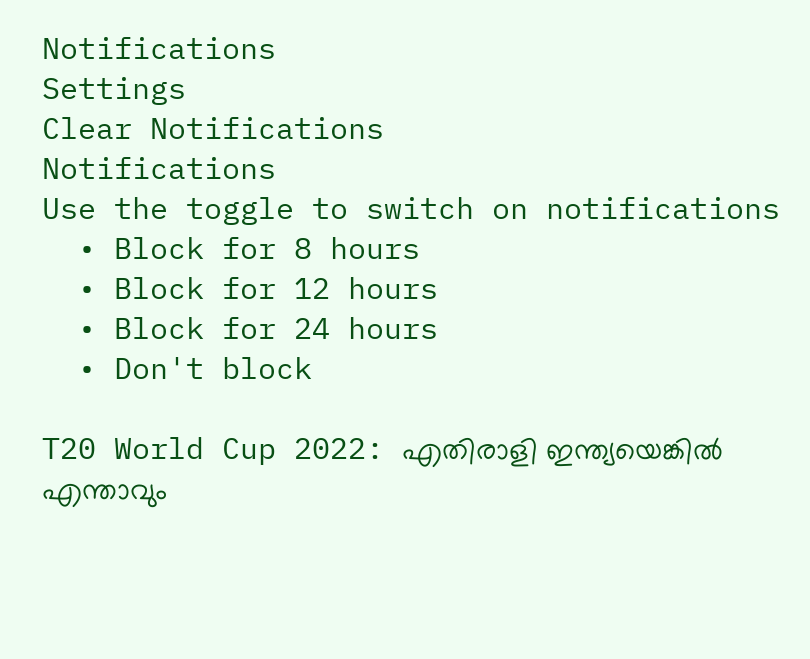Notifications
Settings
Clear Notifications
Notifications
Use the toggle to switch on notifications
  • Block for 8 hours
  • Block for 12 hours
  • Block for 24 hours
  • Don't block

T20 World Cup 2022: എതിരാളി ഇന്ത്യയെങ്കില്‍ എന്താവും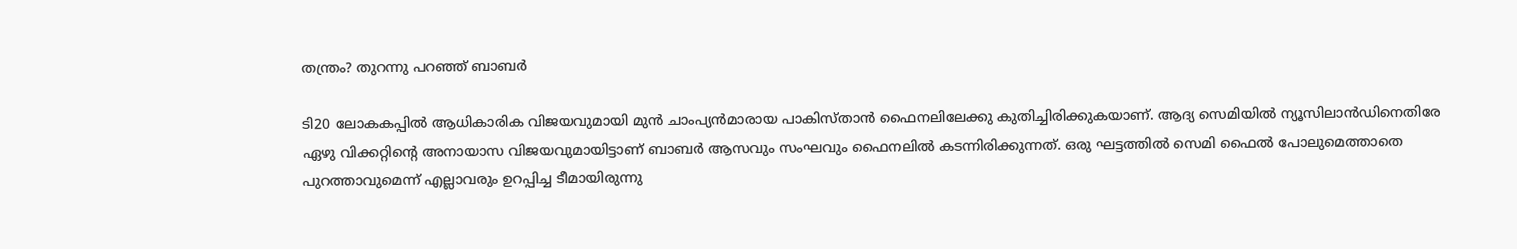തന്ത്രം? തുറന്നു പറഞ്ഞ് ബാബര്‍

ടി20 ലോകകപ്പില്‍ ആധികാരിക വിജയവുമായി മുന്‍ ചാംപ്യന്‍മാരായ പാകിസ്താന്‍ ഫൈനലിലേക്കു കുതിച്ചിരിക്കുകയാണ്. ആദ്യ സെമിയില്‍ ന്യൂസിലാന്‍ഡിനെതിരേ ഏഴു വിക്കറ്റിന്റെ അനായാസ വിജയവുമായിട്ടാണ് ബാബര്‍ ആസവും സംഘവും ഫൈനലില്‍ കടന്നിരിക്കുന്നത്. ഒരു ഘട്ടത്തില്‍ സെമി ഫൈല്‍ പോലുമെത്താതെ പുറത്താവുമെന്ന് എല്ലാവരും ഉറപ്പിച്ച ടീമായിരുന്നു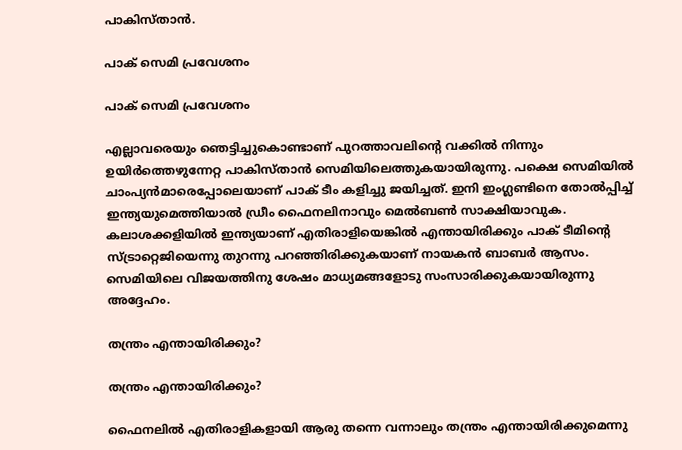പാകിസ്താന്‍.

പാക് സെമി പ്രവേശനം

പാക് സെമി പ്രവേശനം

എല്ലാവരെയും ഞെട്ടിച്ചുകൊണ്ടാണ് പുറത്താവലിന്റെ വക്കില്‍ നിന്നും ഉയിര്‍ത്തെഴുന്നേറ്റ പാകിസ്താന്‍ സെമിയിലെത്തുകയായിരുന്നു. പക്ഷെ സെമിയില്‍ ചാംപ്യന്‍മാരെപ്പോലെയാണ് പാക് ടീം കളിച്ചു ജയിച്ചത്. ഇനി ഇംഗ്ലണ്ടിനെ തോല്‍പ്പിച്ച് ഇന്ത്യയുമെത്തിയാല്‍ ഡ്രീം ഫൈനലിനാവും മെല്‍ബണ്‍ സാക്ഷിയാവുക. കലാശക്കളിയില്‍ ഇന്ത്യയാണ് എതിരാളിയെങ്കില്‍ എന്തായിരിക്കും പാക് ടീമിന്റെ സ്ട്രാറ്റെജിയെന്നു തുറന്നു പറഞ്ഞിരിക്കുകയാണ് നായകന്‍ ബാബര്‍ ആസം. സെമിയിലെ വിജയത്തിനു ശേഷം മാധ്യമങ്ങളോടു സംസാരിക്കുകയായിരുന്നു അദ്ദേഹം.

തന്ത്രം എന്തായിരിക്കും?

തന്ത്രം എന്തായിരിക്കും?

ഫൈനലില്‍ എതിരാളികളായി ആരു തന്നെ വന്നാലും തന്ത്രം എന്തായിരിക്കുമെന്നു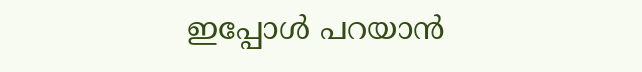ഇപ്പോള്‍ പറയാന്‍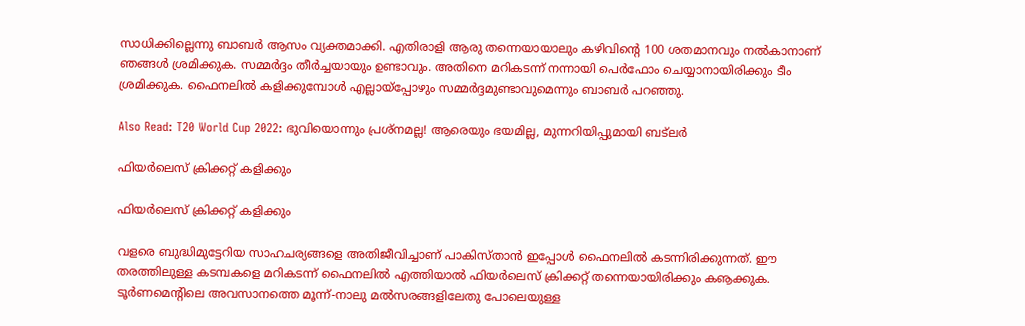സാധിക്കില്ലെന്നു ബാബര്‍ ആസം വ്യക്തമാക്കി. എതിരാളി ആരു തന്നെയായാലും കഴിവിന്റെ 100 ശതമാനവും നല്‍കാനാണ് ഞങ്ങള്‍ ശ്രമിക്കുക. സമ്മര്‍ദ്ദം തീര്‍ച്ചയായും ഉണ്ടാവും. അതിനെ മറികടന്ന് നന്നായി പെര്‍ഫോം ചെയ്യാനായിരിക്കും ടീം ശ്രമിക്കുക. ഫൈനലില്‍ കളിക്കുമ്പോള്‍ എല്ലായ്‌പ്പോഴും സമ്മര്‍ദ്ദമുണ്ടാവുമെന്നും ബാബര്‍ പറഞ്ഞു.

Also Read: T20 World Cup 2022: ഭുവിയൊന്നും പ്രശ്‌നമല്ല! ആരെയും ഭയമില്ല, മുന്നറിയിപ്പുമായി ബട്‌ലര്‍

ഫിയര്‍ലെസ് ക്രിക്കറ്റ് കളിക്കും

ഫിയര്‍ലെസ് ക്രിക്കറ്റ് കളിക്കും

വളരെ ബുദ്ധിമുട്ടേറിയ സാഹചര്യങ്ങളെ അതിജീവിച്ചാണ് പാകിസ്താന്‍ ഇപ്പോള്‍ ഫൈനലില്‍ കടന്നിരിക്കുന്നത്. ഈ തരത്തിലുള്ള കടമ്പകളെ മറികടന്ന് ഫൈനലില്‍ എത്തിയാല്‍ ഫിയര്‍ലെസ് ക്രിക്കറ്റ് തന്നെയായിരിക്കും കൡക്കുക.
ടൂര്‍ണമെന്റിലെ അവസാനത്തെ മൂന്ന്-നാലു മല്‍സരങ്ങളിലേതു പോലെയുള്ള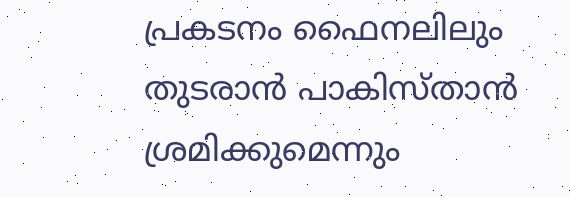പ്രകടനം ഫൈനലിലും തുടരാന്‍ പാകിസ്താന്‍ ശ്രമിക്കുമെന്നും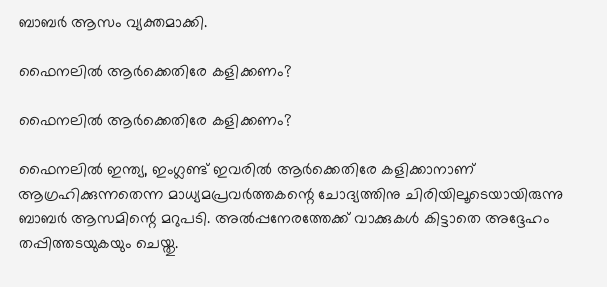ബാബര്‍ ആസം വ്യക്തമാക്കി.

ഫൈനലില്‍ ആര്‍ക്കെതിരേ കളിക്കണം?

ഫൈനലില്‍ ആര്‍ക്കെതിരേ കളിക്കണം?

ഫൈനലില്‍ ഇന്ത്യ, ഇംഗ്ലണ്ട് ഇവരില്‍ ആര്‍ക്കെതിരേ കളിക്കാനാണ് ആഗ്രഹിക്കുന്നതെന്ന മാധ്യമപ്രവര്‍ത്തകന്റെ ചോദ്യത്തിനു ചിരിയിലൂടെയായിരുന്നു ബാബര്‍ ആസമിന്റെ മറുപടി. അല്‍പ്പനേരത്തേക്ക് വാക്കുകള്‍ കിട്ടാതെ അദ്ദേഹം തപ്പിത്തടയുകയും ചെയ്തു.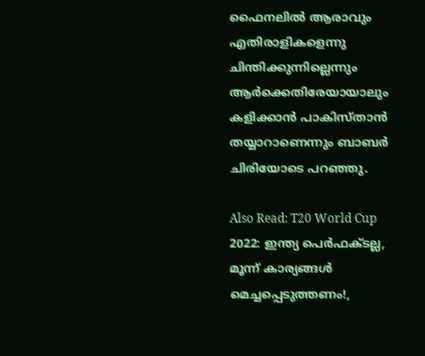ഫൈനലില്‍ ആരാവും എതിരാളികളെന്നു ചിന്തിക്കുന്നില്ലെന്നും ആര്‍ക്കെതിരേയായാലും കളിക്കാന്‍ പാകിസ്താന്‍ തയ്യാറാണെന്നും ബാബര്‍ ചിരിയോടെ പറഞ്ഞു.

Also Read: T20 World Cup 2022: ഇന്ത്യ പെര്‍ഫക്ടല്ല, മൂന്ന് കാര്യങ്ങള്‍ മെച്ചപ്പെടുത്തണം!,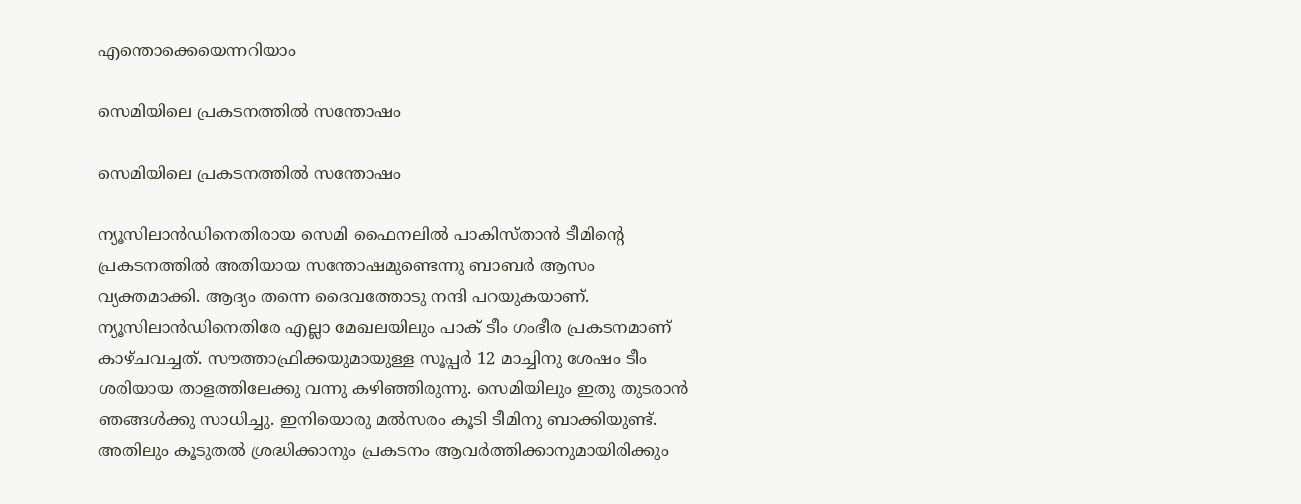എന്തൊക്കെയെന്നറിയാം

സെമിയിലെ പ്രകടനത്തില്‍ സന്തോഷം

സെമിയിലെ പ്രകടനത്തില്‍ സന്തോഷം

ന്യൂസിലാന്‍ഡിനെതിരായ സെമി ഫൈനലില്‍ പാകിസ്താന്‍ ടീമിന്റെ പ്രകടനത്തില്‍ അതിയായ സന്തോഷമുണ്ടെന്നു ബാബര്‍ ആസം വ്യക്തമാക്കി. ആദ്യം തന്നെ ദൈവത്തോടു നന്ദി പറയുകയാണ്. ന്യൂസിലാന്‍ഡിനെതിരേ എല്ലാ മേഖലയിലും പാക് ടീം ഗംഭീര പ്രകടനമാണ് കാഴ്ചവച്ചത്. സൗത്താഫ്രിക്കയുമായുള്ള സൂപ്പര്‍ 12 മാച്ചിനു ശേഷം ടീം ശരിയായ താളത്തിലേക്കു വന്നു കഴിഞ്ഞിരുന്നു. സെമിയിലും ഇതു തുടരാന്‍ ഞങ്ങള്‍ക്കു സാധിച്ചു. ഇനിയൊരു മല്‍സരം കൂടി ടീമിനു ബാക്കിയുണ്ട്. അതിലും കൂടുതല്‍ ശ്രദ്ധിക്കാനും പ്രകടനം ആവര്‍ത്തിക്കാനുമായിരിക്കും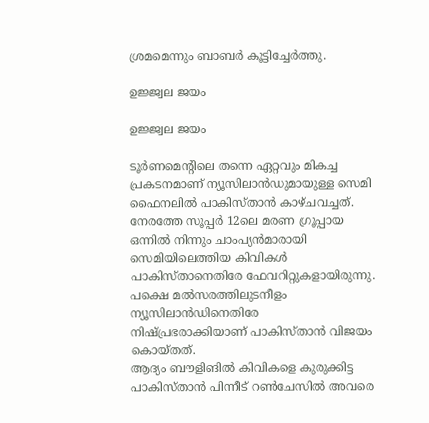ശ്രമമെന്നും ബാബര്‍ കൂട്ടിച്ചേര്‍ത്തു.

ഉജ്ജ്വല ജയം

ഉജ്ജ്വല ജയം

ടൂര്‍ണമെന്റിലെ തന്നെ ഏറ്റവും മികച്ച പ്രകടനമാണ് ന്യൂസിലാന്‍ഡുമായുള്ള സെമി ഫൈനലില്‍ പാകിസ്താന്‍ കാഴ്ചവച്ചത്. നേരത്തേ സൂപ്പര്‍ 12ലെ മരണ ഗ്രൂപ്പായ ഒന്നില്‍ നിന്നും ചാംപ്യന്‍മാരായി സെമിയിലെത്തിയ കിവികള്‍ പാകിസ്താനെതിരേ ഫേവറിറ്റുകളായിരുന്നു. പക്ഷെ മല്‍സരത്തിലുടനീളം ന്യൂസിലാന്‍ഡിനെതിരേ നിഷ്പ്രഭരാക്കിയാണ് പാകിസ്താന്‍ വിജയം കൊയ്തത്.
ആദ്യം ബൗളിങില്‍ കിവികളെ കുരുക്കിട്ട പാകിസ്താന്‍ പിന്നീട് റണ്‍ചേസില്‍ അവരെ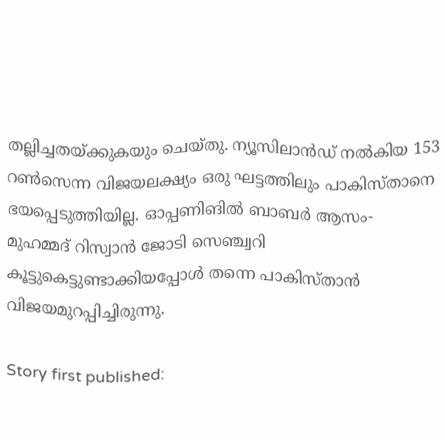തല്ലിച്ചതയ്ക്കുകയും ചെയ്തു. ന്യൂസിലാന്‍ഡ് നല്‍കിയ 153 റണ്‍സെന്ന വിജയലക്ഷ്യം ഒരു ഘട്ടത്തിലും പാകിസ്താനെ ഭയപ്പെടുത്തിയില്ല. ഓപ്പണിങില്‍ ബാബര്‍ ആസം- മുഹമ്മദ് റിസ്വാന്‍ ജോടി സെഞ്ച്വറി കൂട്ടുകെട്ടുണ്ടാക്കിയപ്പോള്‍ തന്നെ പാകിസ്താന്‍ വിജയമുറപ്പിച്ചിരുന്നു.

Story first published: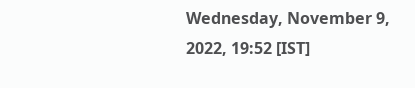Wednesday, November 9, 2022, 19:52 [IST]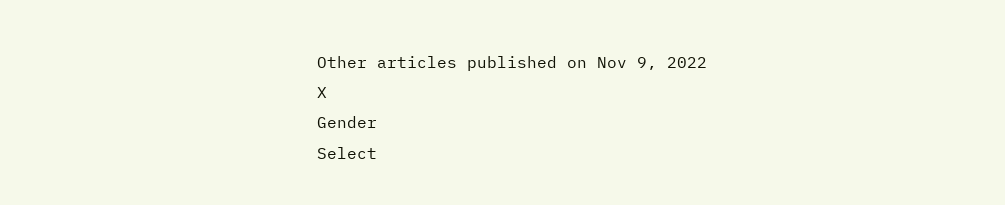Other articles published on Nov 9, 2022
X
Gender
Select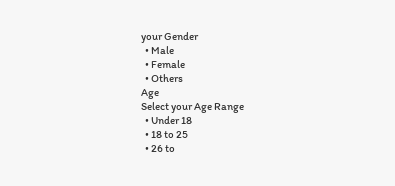your Gender
  • Male
  • Female
  • Others
Age
Select your Age Range
  • Under 18
  • 18 to 25
  • 26 to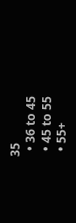35
  • 36 to 45
  • 45 to 55
  • 55+